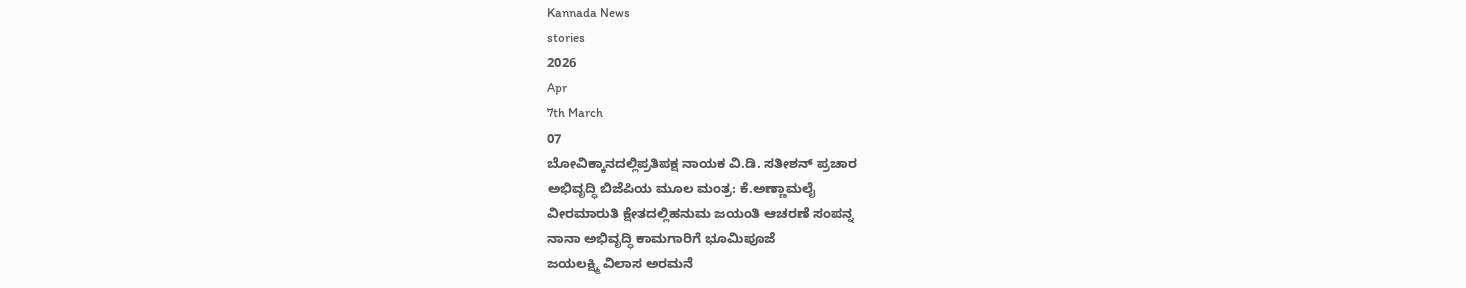Kannada News
stories
2026
Apr
7th March
07
ಬೋವಿಕ್ಕಾನದಲ್ಲಿಪ್ರತಿಪಕ್ಷ ನಾಯಕ ವಿ.ಡಿ. ಸತೀಶನ್ ಪ್ರಚಾರ
ಅಭಿವೃದ್ಧಿ ಬಿಜೆಪಿಯ ಮೂಲ ಮಂತ್ರ: ಕೆ.ಅಣ್ಣಾಮಲೈ
ವೀರಮಾರುತಿ ಕ್ಷೇತದಲ್ಲಿಹನುಮ ಜಯಂತಿ ಆಚರಣೆ ಸಂಪನ್ನ
ನಾನಾ ಅಭಿವೃದ್ಧಿ ಕಾಮಗಾರಿಗೆ ಭೂಮಿಪೂಜೆ
ಜಯಲಕ್ಷ್ಮಿ ವಿಲಾಸ ಅರಮನೆ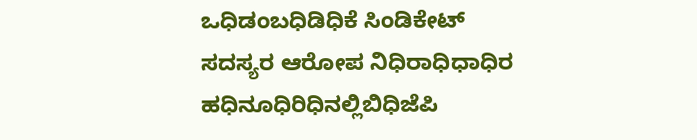ಒಧಿಡಂಬಧಿಡಿಧಿಕೆ ಸಿಂಡಿಕೇಟ್ ಸದಸ್ಯರ ಆರೋಪ ನಿಧಿರಾಧಿಧಾಧಿರ
ಹಧಿನೂಧಿರಿಧಿನಲ್ಲಿಬಿಧಿಜೆಪಿ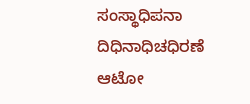ಸಂಸ್ಥಾಧಿಪನಾ ದಿಧಿನಾಧಿಚಧಿರಣೆ
ಆಟೋ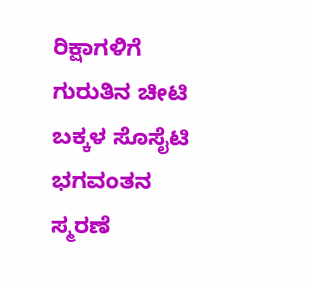ರಿಕ್ಷಾಗಳಿಗೆ ಗುರುತಿನ ಚೀಟಿ
ಬಕ್ಕಳ ಸೊಸೈಟಿ
ಭಗವಂತನ ಸ್ಮರಣೆ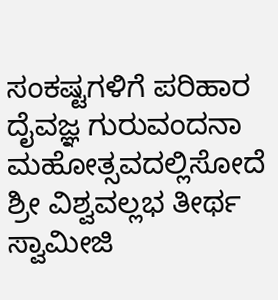ಸಂಕಷ್ಟಗಳಿಗೆ ಪರಿಹಾರ ದೈವಜ್ಞ ಗುರುವಂದನಾ ಮಹೋತ್ಸವದಲ್ಲಿಸೋದೆ ಶ್ರೀ ವಿಶ್ವವಲ್ಲಭ ತೀರ್ಥ ಸ್ವಾಮೀಜಿ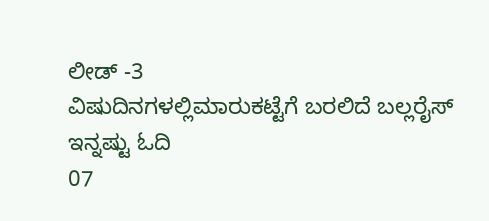ಲೀಡ್ -3
ವಿಷುದಿನಗಳಲ್ಲಿಮಾರುಕಟ್ಟೆಗೆ ಬರಲಿದೆ ಬಲ್ಲರೈಸ್
ಇನ್ನಷ್ಟು ಓದಿ
07